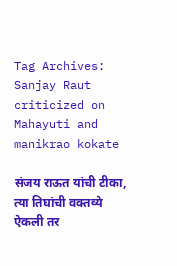Tag Archives: Sanjay Raut criticized on Mahayuti and manikrao kokate

संजय राऊत यांची टीका, त्या तिघांची वक्तव्ये ऐकली तर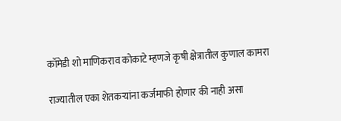कॉमेडी शो माणिकराव कोकाटे म्हणजे कृषी क्षेत्रातील कुणाल कामरा

राज्यातील एका शेतकऱ्यांना कर्जमाफी होणार की नाही असा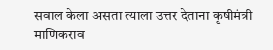सवाल केला असता त्याला उत्तर देताना कृषीमंत्री माणिकराव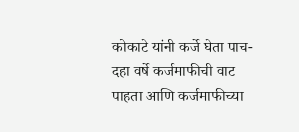कोकाटे यांनी कर्जे घेता पाच-दहा वर्षे कर्जमाफीची वाट पाहता आणि कर्जमाफीच्या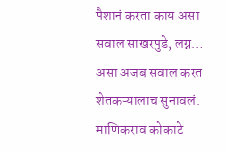पैशानं करता काय असा सवाल साखरपुडे, लग्न… असा अजब सवाल करत शेतकऱ्यालाच सुनावलं. माणिकराव कोकाटे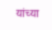यांच्या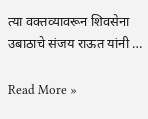त्या वक्तव्यावरून शिवसेना उबाठाचे संजय राऊत यांनी …

Read More »